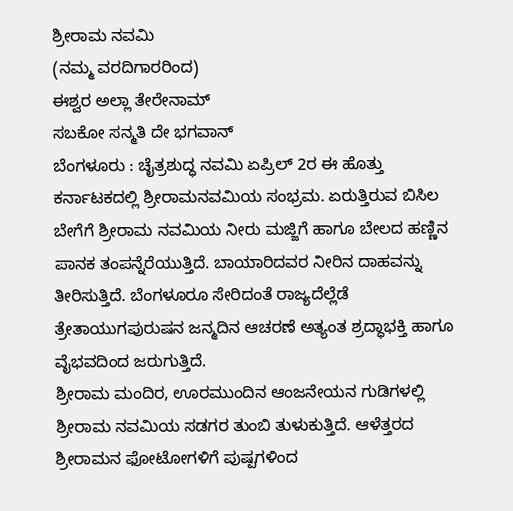ಶ್ರೀರಾಮ ನವಮಿ
(ನಮ್ಮ ವರದಿಗಾರರಿಂದ)
ಈಶ್ವರ ಅಲ್ಲಾ ತೇರೇನಾಮ್
ಸಬಕೋ ಸನ್ಮತಿ ದೇ ಭಗವಾನ್
ಬೆಂಗಳೂರು : ಚೈತ್ರಶುದ್ಧ ನವಮಿ ಏಪ್ರಿಲ್ 2ರ ಈ ಹೊತ್ತು ಕರ್ನಾಟಕದಲ್ಲಿ ಶ್ರೀರಾಮನವಮಿಯ ಸಂಭ್ರಮ. ಏರುತ್ತಿರುವ ಬಿಸಿಲ ಬೇಗೆಗೆ ಶ್ರೀರಾಮ ನವಮಿಯ ನೀರು ಮಜ್ಜಿಗೆ ಹಾಗೂ ಬೇಲದ ಹಣ್ಣಿನ ಪಾನಕ ತಂಪನ್ನೆರೆಯುತ್ತಿದೆ. ಬಾಯಾರಿದವರ ನೀರಿನ ದಾಹವನ್ನು ತೀರಿಸುತ್ತಿದೆ. ಬೆಂಗಳೂರೂ ಸೇರಿದಂತೆ ರಾಜ್ಯದೆಲ್ಲೆಡೆ ತ್ರೇತಾಯುಗಪುರುಷನ ಜನ್ಮದಿನ ಆಚರಣೆ ಅತ್ಯಂತ ಶ್ರದ್ಧಾಭಕ್ತಿ ಹಾಗೂ ವೈಭವದಿಂದ ಜರುಗುತ್ತಿದೆ.
ಶ್ರೀರಾಮ ಮಂದಿರ, ಊರಮುಂದಿನ ಆಂಜನೇಯನ ಗುಡಿಗಳಲ್ಲಿ ಶ್ರೀರಾಮ ನವಮಿಯ ಸಡಗರ ತುಂಬಿ ತುಳುಕುತ್ತಿದೆ. ಆಳೆತ್ತರದ ಶ್ರೀರಾಮನ ಫೋಟೋಗಳಿಗೆ ಪುಷ್ಪಗಳಿಂದ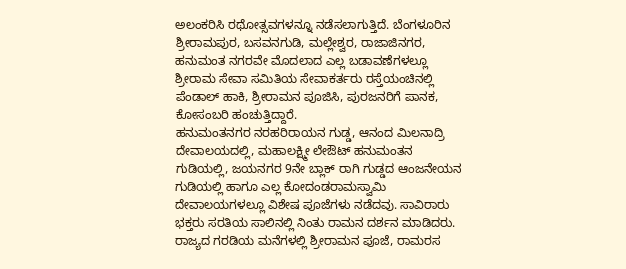ಅಲಂಕರಿಸಿ ರಥೋತ್ಸವಗಳನ್ನೂ ನಡೆಸಲಾಗುತ್ತಿದೆ. ಬೆಂಗಳೂರಿನ ಶ್ರೀರಾಮಪುರ, ಬಸವನಗುಡಿ, ಮಲ್ಲೇಶ್ವರ, ರಾಜಾಜಿನಗರ, ಹನುಮಂತ ನಗರವೇ ಮೊದಲಾದ ಎಲ್ಲ ಬಡಾವಣೆಗಳಲ್ಲೂ ಶ್ರೀರಾಮ ಸೇವಾ ಸಮಿತಿಯ ಸೇವಾಕರ್ತರು ರಸ್ತೆಯಂಚಿನಲ್ಲಿ ಪೆಂಡಾಲ್ ಹಾಕಿ, ಶ್ರೀರಾಮನ ಪೂಜಿಸಿ, ಪುರಜನರಿಗೆ ಪಾನಕ, ಕೋಸಂಬರಿ ಹಂಚುತ್ತಿದ್ದಾರೆ.
ಹನುಮಂತನಗರ ನರಹರಿರಾಯನ ಗುಡ್ಡ, ಆನಂದ ಮಿಲನಾದ್ರಿ ದೇವಾಲಯದಲ್ಲಿ, ಮಹಾಲಕ್ಷ್ಮೀ ಲೇಔಟ್ ಹನುಮಂತನ ಗುಡಿಯಲ್ಲಿ, ಜಯನಗರ 9ನೇ ಬ್ಲಾಕ್ ರಾಗಿ ಗುಡ್ಡದ ಆಂಜನೇಯನ ಗುಡಿಯಲ್ಲಿ ಹಾಗೂ ಎಲ್ಲ ಕೋದಂಡರಾಮಸ್ವಾಮಿ ದೇವಾಲಯಗಳಲ್ಲೂ ವಿಶೇಷ ಪೂಜೆಗಳು ನಡೆದವು. ಸಾವಿರಾರು ಭಕ್ತರು ಸರತಿಯ ಸಾಲಿನಲ್ಲಿ ನಿಂತು ರಾಮನ ದರ್ಶನ ಮಾಡಿದರು.
ರಾಜ್ಯದ ಗರಡಿಯ ಮನೆಗಳಲ್ಲಿ ಶ್ರೀರಾಮನ ಪೂಜೆ, ರಾಮರಸ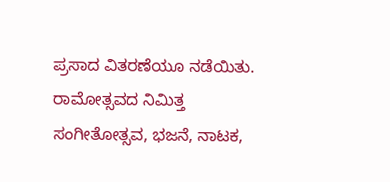ಪ್ರಸಾದ ವಿತರಣೆಯೂ ನಡೆಯಿತು. ರಾಮೋತ್ಸವದ ನಿಮಿತ್ತ ಸಂಗೀತೋತ್ಸವ, ಭಜನೆ, ನಾಟಕ,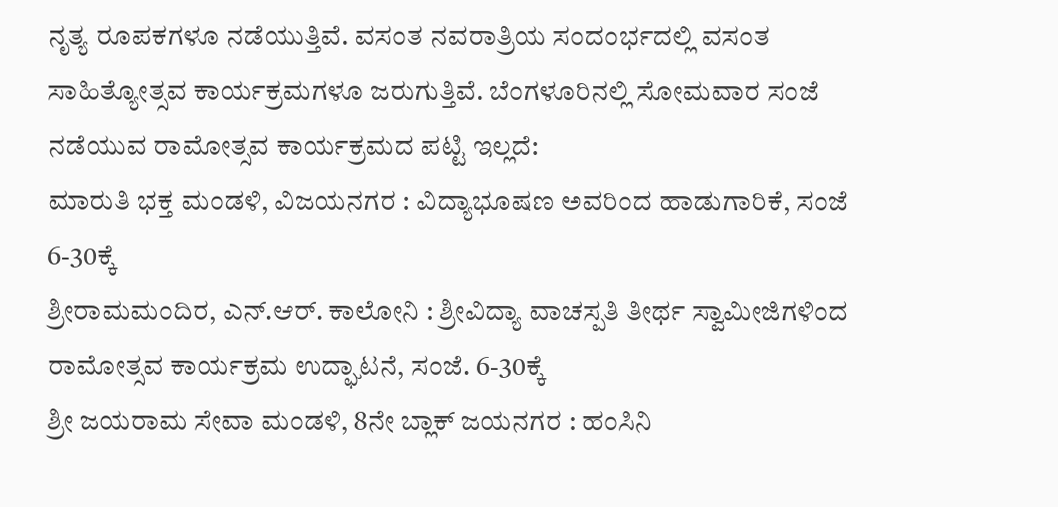ನೃತ್ಯ ರೂಪಕಗಳೂ ನಡೆಯುತ್ತಿವೆ. ವಸಂತ ನವರಾತ್ರಿಯ ಸಂದಂರ್ಭದಲ್ಲಿ ವಸಂತ ಸಾಹಿತ್ಯೋತ್ಸವ ಕಾರ್ಯಕ್ರಮಗಳೂ ಜರುಗುತ್ತಿವೆ. ಬೆಂಗಳೂರಿನಲ್ಲಿ ಸೋಮವಾರ ಸಂಜೆ ನಡೆಯುವ ರಾಮೋತ್ಸವ ಕಾರ್ಯಕ್ರಮದ ಪಟ್ಟಿ ಇಲ್ಲದೆ:
ಮಾರುತಿ ಭಕ್ತ ಮಂಡಳಿ, ವಿಜಯನಗರ : ವಿದ್ಯಾಭೂಷಣ ಅವರಿಂದ ಹಾಡುಗಾರಿಕೆ, ಸಂಜೆ 6-30ಕ್ಕೆ
ಶ್ರೀರಾಮಮಂದಿರ, ಎನ್.ಆರ್. ಕಾಲೋನಿ : ಶ್ರೀವಿದ್ಯಾ ವಾಚಸ್ಪತಿ ತೀರ್ಥ ಸ್ವಾಮೀಜಿಗಳಿಂದ ರಾಮೋತ್ಸವ ಕಾರ್ಯಕ್ರಮ ಉದ್ಘಾಟನೆ, ಸಂಜೆ. 6-30ಕ್ಕೆ
ಶ್ರೀ ಜಯರಾಮ ಸೇವಾ ಮಂಡಳಿ, 8ನೇ ಬ್ಲಾಕ್ ಜಯನಗರ : ಹಂಸಿನಿ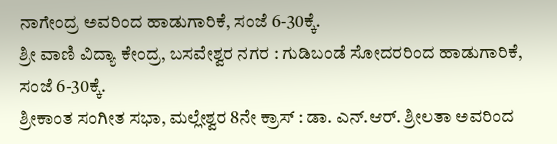ನಾಗೇಂದ್ರ ಅವರಿಂದ ಹಾಡುಗಾರಿಕೆ, ಸಂಜೆ 6-30ಕ್ಕೆ.
ಶ್ರೀ ವಾಣಿ ವಿದ್ಯಾ ಕೇಂದ್ರ, ಬಸವೇಶ್ವರ ನಗರ : ಗುಡಿಬಂಡೆ ಸೋದರರಿಂದ ಹಾಡುಗಾರಿಕೆ, ಸಂಜೆ 6-30ಕ್ಕೆ.
ಶ್ರೀಕಾಂತ ಸಂಗೀತ ಸಭಾ, ಮಲ್ಲೇಶ್ವರ 8ನೇ ಕ್ರಾಸ್ : ಡಾ. ಎನ್.ಆರ್. ಶ್ರೀಲತಾ ಅವರಿಂದ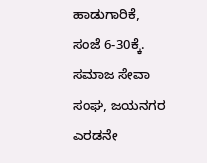ಹಾಡುಗಾರಿಕೆ, ಸಂಜೆ 6-30ಕ್ಕೆ.
ಸಮಾಜ ಸೇವಾ ಸಂಘ, ಜಯನಗರ ಎರಡನೇ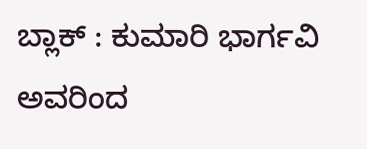ಬ್ಲಾಕ್ : ಕುಮಾರಿ ಭಾರ್ಗವಿ ಅವರಿಂದ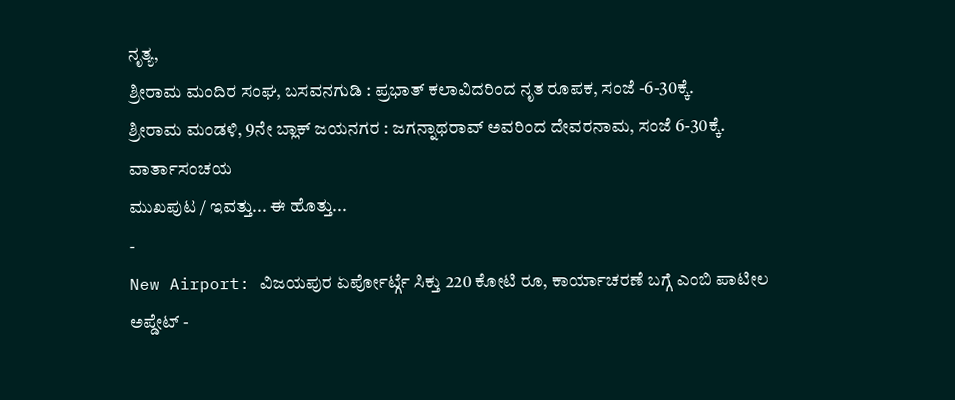ನೃತ್ಯ,
ಶ್ರೀರಾಮ ಮಂದಿರ ಸಂಘ, ಬಸವನಗುಡಿ : ಪ್ರಭಾತ್ ಕಲಾವಿದರಿಂದ ನೃತ ರೂಪಕ, ಸಂಜೆ -6-30ಕ್ಕೆ.
ಶ್ರೀರಾಮ ಮಂಡಳಿ, 9ನೇ ಬ್ಲಾಕ್ ಜಯನಗರ : ಜಗನ್ನಾಥರಾವ್ ಅವರಿಂದ ದೇವರನಾಮ, ಸಂಜೆ 6-30ಕ್ಕೆ.
ವಾರ್ತಾಸಂಚಯ
ಮುಖಪುಟ / ಇವತ್ತು... ಈ ಹೊತ್ತು...
-
New Airport: ವಿಜಯಪುರ ಏರ್ಪೋರ್ಟ್ಗೆ ಸಿಕ್ತು 220 ಕೋಟಿ ರೂ, ಕಾರ್ಯಾಚರಣೆ ಬಗ್ಗೆ ಎಂಬಿ ಪಾಟೀಲ ಅಪ್ಡೇಟ್ -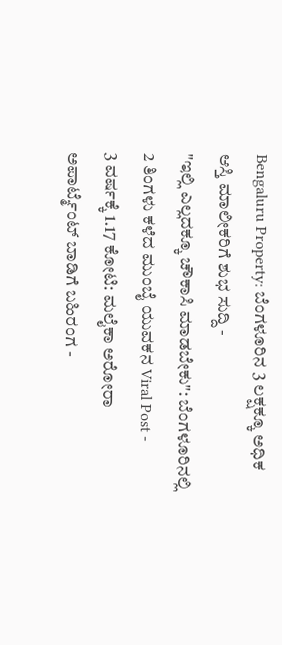Bengaluru Property: ಬೆಂಗಳೂರಿನ 3 ಲಕ್ಷಕ್ಕೂ ಅಧಿಕ ಆಸ್ತಿ ಮಾಲೀಕರಿಗೆ ಶುಭ ಸುದ್ದಿ -
"ಇಲ್ಲಿ ಎಲ್ಲದಕ್ಕೂ ಚೌಕಾಸಿ ಮಾಡಬೇಕು": ಬೆಂಗಳೂರಿನಲ್ಲಿ 2 ತಿಂಗಳು ಕಳೆದ ಮುಂಬೈ ಯುವಕನ Viral Post -
3 ವರ್ಷಕ್ಕೆ 1.17 ಕೋಟಿ: ಮಲೈಕಾ ಅರೋರಾ ಅಪಾರ್ಟ್ಮೆಂಟ್ ಬಾಡಿಗೆ ಬಹಿರಂಗ -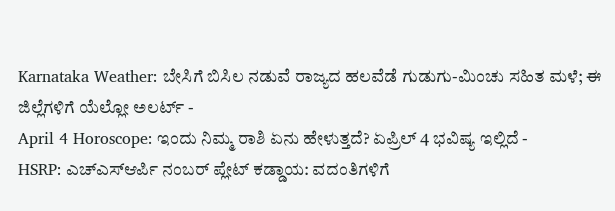Karnataka Weather: ಬೇಸಿಗೆ ಬಿಸಿಲ ನಡುವೆ ರಾಜ್ಯದ ಹಲವೆಡೆ ಗುಡುಗು-ಮಿಂಚು ಸಹಿತ ಮಳೆ; ಈ ಜಿಲ್ಲೆಗಳಿಗೆ ಯೆಲ್ಲೋ ಅಲರ್ಟ್ -
April 4 Horoscope: ಇಂದು ನಿಮ್ಮ ರಾಶಿ ಏನು ಹೇಳುತ್ತದೆ? ಏಪ್ರಿಲ್ 4 ಭವಿಷ್ಯ ಇಲ್ಲಿದೆ -
HSRP: ಎಚ್ಎಸ್ಆರ್ಪಿ ನಂಬರ್ ಪ್ಲೇಟ್ ಕಡ್ಡಾಯ: ವದಂತಿಗಳಿಗೆ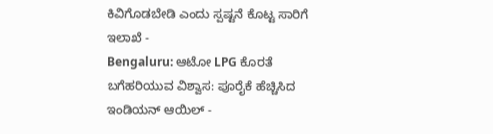ಕಿವಿಗೊಡಬೇಡಿ ಎಂದು ಸ್ಪಷ್ಟನೆ ಕೊಟ್ಟ ಸಾರಿಗೆ ಇಲಾಖೆ -
Bengaluru: ಆಟೋ LPG ಕೊರತೆ ಬಗೆಹರಿಯುವ ವಿಶ್ವಾಸ: ಪೂರೈಕೆ ಹೆಚ್ಚಿಸಿದ ಇಂಡಿಯನ್ ಆಯಿಲ್ -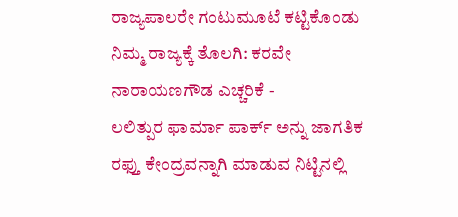ರಾಜ್ಯಪಾಲರೇ ಗಂಟುಮೂಟೆ ಕಟ್ಟಿಕೊಂಡು ನಿಮ್ಮ ರಾಜ್ಯಕ್ಕೆ ತೊಲಗಿ: ಕರವೇ ನಾರಾಯಣಗೌಡ ಎಚ್ಚರಿಕೆ -
ಲಲಿತ್ಪುರ ಫಾರ್ಮಾ ಪಾರ್ಕ್ ಅನ್ನು ಜಾಗತಿಕ ರಫ್ತು ಕೇಂದ್ರವನ್ನಾಗಿ ಮಾಡುವ ನಿಟ್ಟಿನಲ್ಲಿ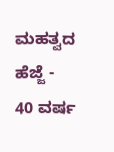ಮಹತ್ವದ ಹೆಜ್ಜೆ -
40 ವರ್ಷ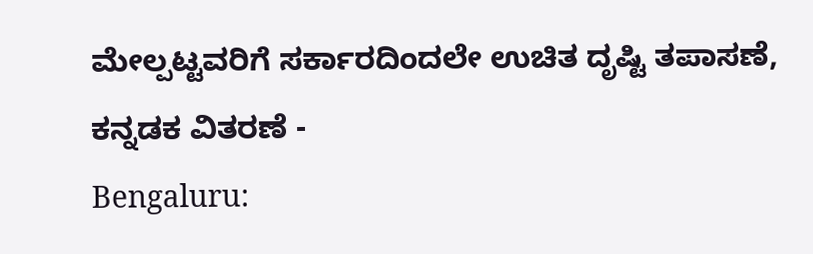ಮೇಲ್ಪಟ್ಟವರಿಗೆ ಸರ್ಕಾರದಿಂದಲೇ ಉಚಿತ ದೃಷ್ಟಿ ತಪಾಸಣೆ, ಕನ್ನಡಕ ವಿತರಣೆ -
Bengaluru: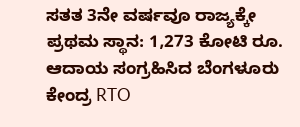ಸತತ 3ನೇ ವರ್ಷವೂ ರಾಜ್ಯಕ್ಕೇ ಪ್ರಥಮ ಸ್ಥಾನ: 1,273 ಕೋಟಿ ರೂ. ಆದಾಯ ಸಂಗ್ರಹಿಸಿದ ಬೆಂಗಳೂರು ಕೇಂದ್ರ RTO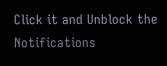Click it and Unblock the Notifications